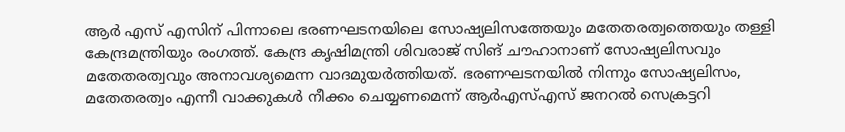ആർ എസ് എസിന് പിന്നാലെ ഭരണഘടനയിലെ സോഷ്യലിസത്തേയും മതേതരത്വത്തെയും തള്ളി കേന്ദ്രമന്ത്രിയും രംഗത്ത്. കേന്ദ്ര കൃഷിമന്ത്രി ശിവരാജ് സിങ് ചൗഹാനാണ് സോഷ്യലിസവും മതേതരത്വവും അനാവശ്യമെന്ന വാദമുയർത്തിയത്. ഭരണഘടനയിൽ നിന്നും സോഷ്യലിസം, മതേതരത്വം എന്നീ വാക്കുകൾ നീക്കം ചെയ്യണമെന്ന് ആർഎസ്എസ് ജനറൽ സെക്രട്ടറി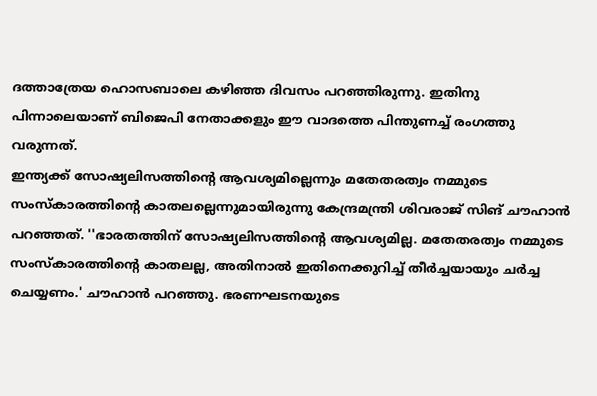ദത്താത്രേയ ഹൊസബാലെ കഴിഞ്ഞ ദിവസം പറഞ്ഞിരുന്നു. ഇതിനു പിന്നാലെയാണ് ബിജെപി നേതാക്കളും ഈ വാദത്തെ പിന്തുണച്ച് രംഗത്തു വരുന്നത്.
ഇന്ത്യക്ക് സോഷ്യലിസത്തിന്റെ ആവശ്യമില്ലെന്നും മതേതരത്വം നമ്മുടെ സംസ്കാരത്തിന്റെ കാതലല്ലെന്നുമായിരുന്നു കേന്ദ്രമന്ത്രി ശിവരാജ് സിങ് ചൗഹാൻ പറഞ്ഞത്. ''ഭാരതത്തിന് സോഷ്യലിസത്തിന്റെ ആവശ്യമില്ല. മതേതരത്വം നമ്മുടെ സംസ്കാരത്തിന്റെ കാതലല്ല, അതിനാൽ ഇതിനെക്കുറിച്ച് തീർച്ചയായും ചർച്ച ചെയ്യണം.' ചൗഹാൻ പറഞ്ഞു. ഭരണഘടനയുടെ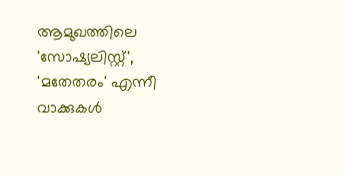ആമുഖത്തിലെ 'സോഷ്യലിസ്റ്റ്', 'മതേതരം' എന്നീ വാക്കുകൾ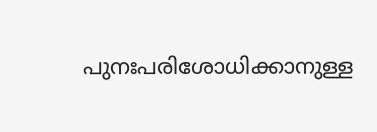പുനഃപരിശോധിക്കാനുള്ള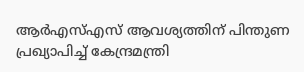ആർഎസ്എസ് ആവശ്യത്തിന് പിന്തുണ പ്രഖ്യാപിച്ച് കേന്ദ്രമന്ത്രി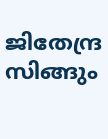ജിതേന്ദ്ര സിങ്ങും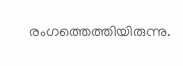രംഗത്തെത്തിയിരുന്നു.